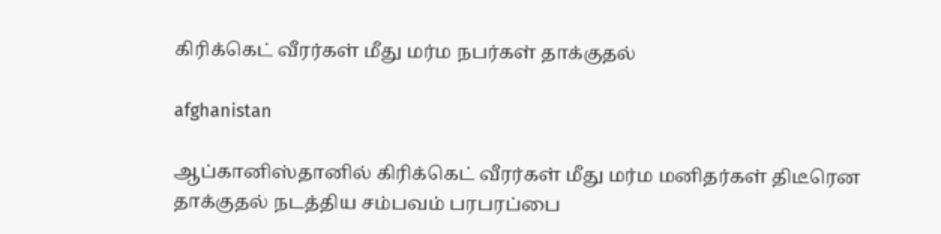கிரிக்கெட் வீரர்கள் மீது மர்ம நபர்கள் தாக்குதல்

afghanistan

ஆப்கானிஸ்தானில் கிரிக்கெட் வீரர்கள் மீது மர்ம மனிதர்கள் திடீரென தாக்குதல் நடத்திய சம்பவம் பரபரப்பை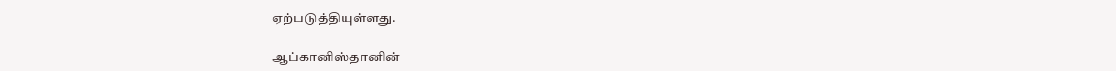ஏற்படுத்தியுள்ளது.

ஆப்கானிஸ்தானின்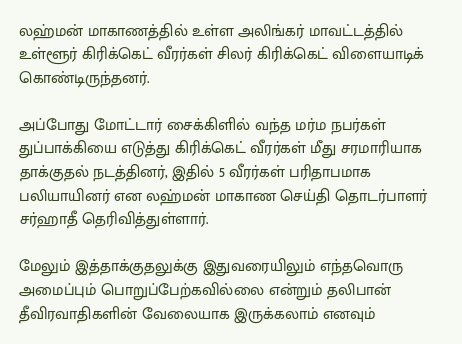லஹ்மன் மாகாணத்தில் உள்ள அலிங்கர் மாவட்டத்தில் உள்ளூர் கிரிக்கெட் வீரர்கள் சிலர் கிரிக்கெட் விளையாடிக் கொண்டிருந்தனர்.

அப்போது மோட்டார் சைக்கிளில் வந்த மர்ம நபர்கள் துப்பாக்கியை எடுத்து கிரிக்கெட் வீரர்கள் மீது சரமாரியாக தாக்குதல் நடத்தினர், இதில் 5 வீரர்கள் பரிதாபமாக பலியாயினர் என லஹ்மன் மாகாண செய்தி தொடர்பாளர் சர்ஹாதீ தெரிவித்துள்ளார்.

மேலும் இத்தாக்குதலுக்கு இதுவரையிலும் எந்தவொரு அமைப்பும் பொறுப்பேற்கவில்லை என்றும் தலிபான் தீவிரவாதிகளின் வேலையாக இருக்கலாம் எனவும்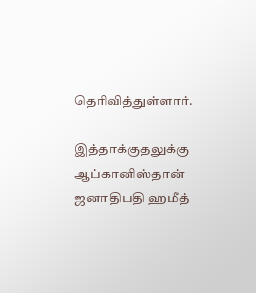தெரிவித்துள்ளார்.

இத்தாக்குதலுக்கு ஆப்கானிஸ்தான் ஜனாதிபதி ஹமீத்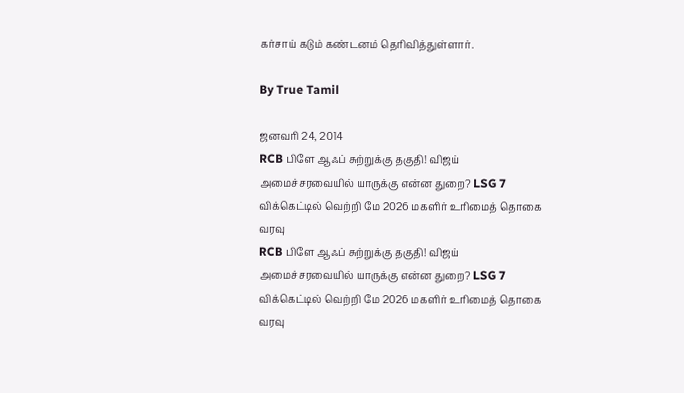கர்சாய் கடும் கண்டனம் தெரிவித்துள்ளார்.

By True Tamil

ஜனவரி 24, 2014
RCB பிளே ஆஃப் சுற்றுக்கு தகுதி! விஜய் அமைச்சரவையில் யாருக்கு என்ன துறை? LSG 7 விக்கெட்டில் வெற்றி மே 2026 மகளிர் உரிமைத் தொகை வரவு
RCB பிளே ஆஃப் சுற்றுக்கு தகுதி! விஜய் அமைச்சரவையில் யாருக்கு என்ன துறை? LSG 7 விக்கெட்டில் வெற்றி மே 2026 மகளிர் உரிமைத் தொகை வரவு